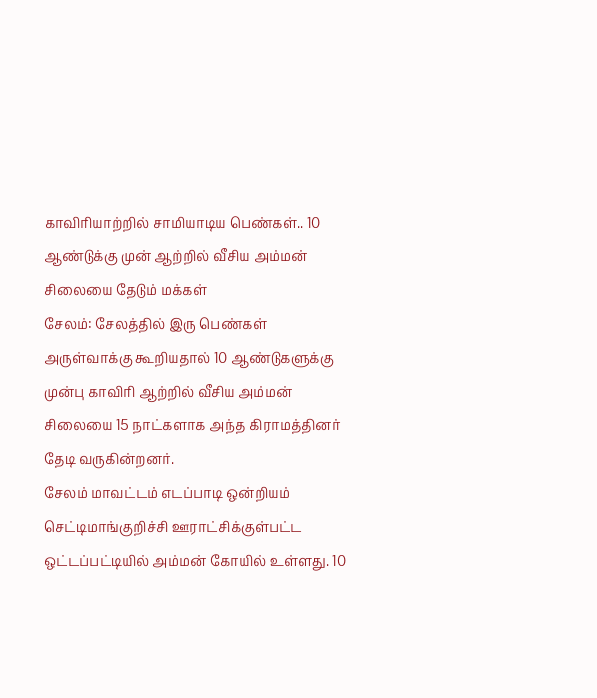காவிரியாற்றில் சாமியாடிய பெண்கள்.. 10 ஆண்டுக்கு முன் ஆற்றில் வீசிய அம்மன் சிலையை தேடும் மக்கள்
சேலம்: சேலத்தில் இரு பெண்கள் அருள்வாக்கு கூறியதால் 10 ஆண்டுகளுக்கு முன்பு காவிரி ஆற்றில் வீசிய அம்மன் சிலையை 15 நாட்களாக அந்த கிராமத்தினர் தேடி வருகின்றனர்.
சேலம் மாவட்டம் எடப்பாடி ஒன்றியம் செட்டிமாங்குறிச்சி ஊராட்சிக்குள்பட்ட ஒட்டப்பட்டியில் அம்மன் கோயில் உள்ளது. 10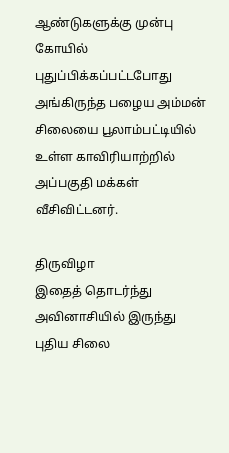ஆண்டுகளுக்கு முன்பு கோயில் புதுப்பிக்கப்பட்டபோது அங்கிருந்த பழைய அம்மன் சிலையை பூலாம்பட்டியில் உள்ள காவிரியாற்றில் அப்பகுதி மக்கள் வீசிவிட்டனர்.

திருவிழா
இதைத் தொடர்ந்து அவினாசியில் இருந்து புதிய சிலை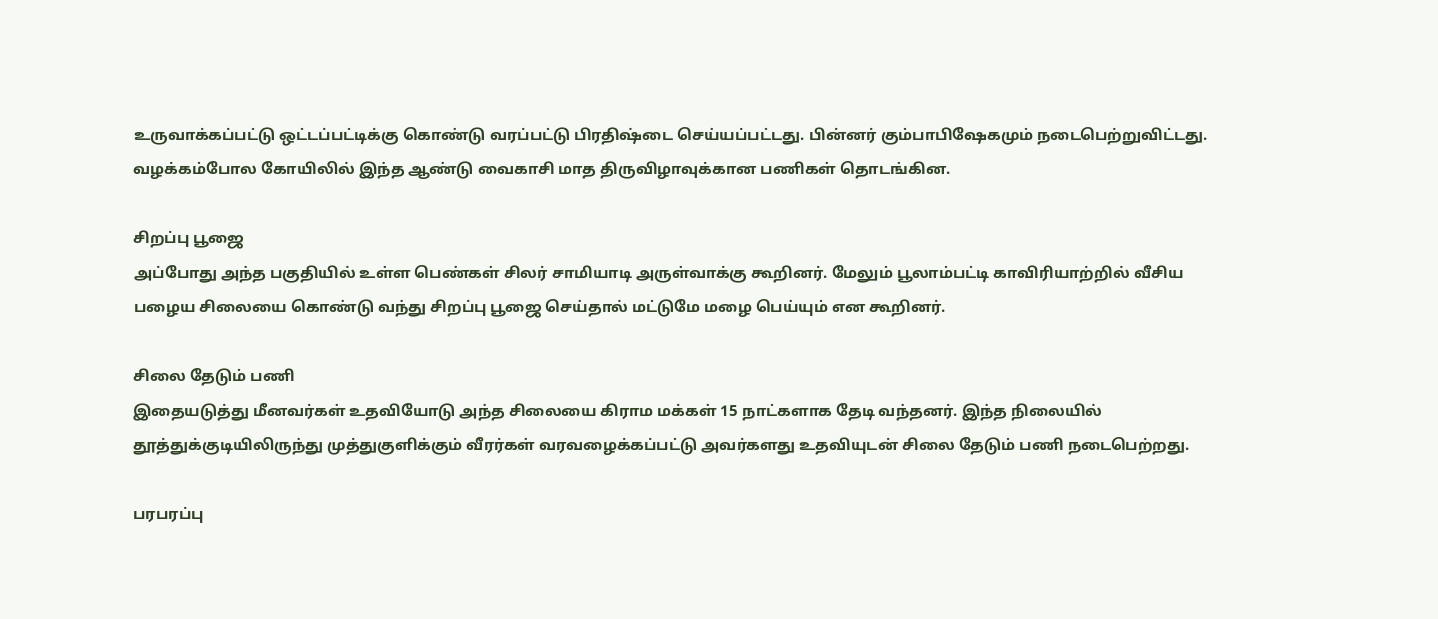உருவாக்கப்பட்டு ஒட்டப்பட்டிக்கு கொண்டு வரப்பட்டு பிரதிஷ்டை செய்யப்பட்டது. பின்னர் கும்பாபிஷேகமும் நடைபெற்றுவிட்டது. வழக்கம்போல கோயிலில் இந்த ஆண்டு வைகாசி மாத திருவிழாவுக்கான பணிகள் தொடங்கின.

சிறப்பு பூஜை
அப்போது அந்த பகுதியில் உள்ள பெண்கள் சிலர் சாமியாடி அருள்வாக்கு கூறினர். மேலும் பூலாம்பட்டி காவிரியாற்றில் வீசிய பழைய சிலையை கொண்டு வந்து சிறப்பு பூஜை செய்தால் மட்டுமே மழை பெய்யும் என கூறினர்.

சிலை தேடும் பணி
இதையடுத்து மீனவர்கள் உதவியோடு அந்த சிலையை கிராம மக்கள் 15 நாட்களாக தேடி வந்தனர். இந்த நிலையில் தூத்துக்குடியிலிருந்து முத்துகுளிக்கும் வீரர்கள் வரவழைக்கப்பட்டு அவர்களது உதவியுடன் சிலை தேடும் பணி நடைபெற்றது.

பரபரப்பு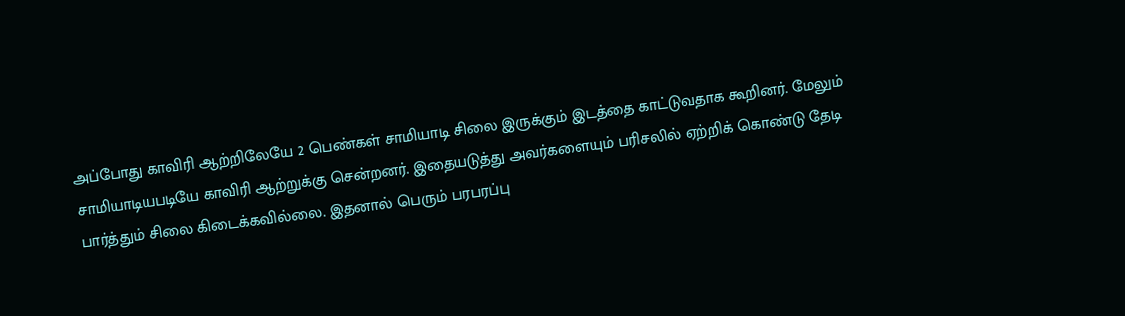அப்போது காவிரி ஆற்றிலேயே 2 பெண்கள் சாமியாடி சிலை இருக்கும் இடத்தை காட்டுவதாக கூறினர். மேலும் சாமியாடியபடியே காவிரி ஆற்றுக்கு சென்றனர். இதையடுத்து அவர்களையும் பரிசலில் ஏற்றிக் கொண்டு தேடி பார்த்தும் சிலை கிடைக்கவில்லை. இதனால் பெரும் பரபரப்பு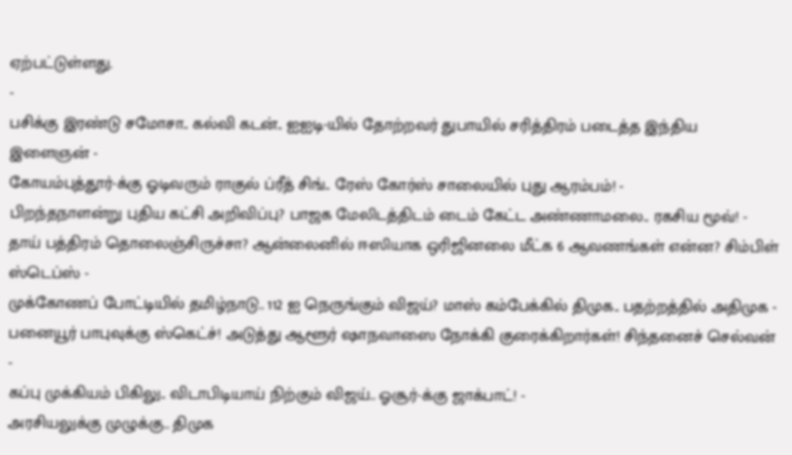ஏற்பட்டுள்ளது.
-
பசிக்கு இரண்டு சமோசா.. கல்வி கடன்.. ஐஐடி-யில் தோற்றவர் துபாயில் சரித்திரம் படைத்த இந்திய இளைஞன் -
கோயம்புத்தூர்-க்கு ஓடிவரும் ராகுல் ப்ரீத் சிங்.. ரேஸ் கோர்ஸ் சாலையில் புது ஆரம்பம்! -
பிறந்தநாளன்று புதிய கட்சி அறிவிப்பு? பாஜக மேலிடத்திடம் டைம் கேட்ட அண்ணாமலை.. ரகசிய மூவ்! -
தாய் பத்திரம் தொலைஞ்சிருச்சா? ஆன்லைனில் ஈஸியாக ஒரிஜினலை மீட்க 6 ஆவணங்கள் என்ன? சிம்பிள் ஸ்டெப்ஸ் -
முக்கோணப் போட்டியில் தமிழ்நாடு.. 112 ஐ நெருங்கும் விஜய்? மாஸ் கம்பேக்கில் திமுக.. பதற்றத்தில் அதிமுக -
பனையூர் பாபுவுக்கு ஸ்கெட்ச்! அடுத்து ஆளூர் ஷாநவாஸை நோக்கி குரைக்கிறார்கள்! சிந்தனைச் செல்வன் -
கப்பு முக்கியம் பிகிலு.. விடாபிடியாய் நிற்கும் விஜய்.. ஓசூர்-க்கு ஜாக்பாட்! -
அரசியலுக்கு முழுக்கு.. திமுக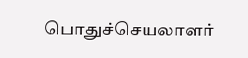பொதுச்செயலாளர்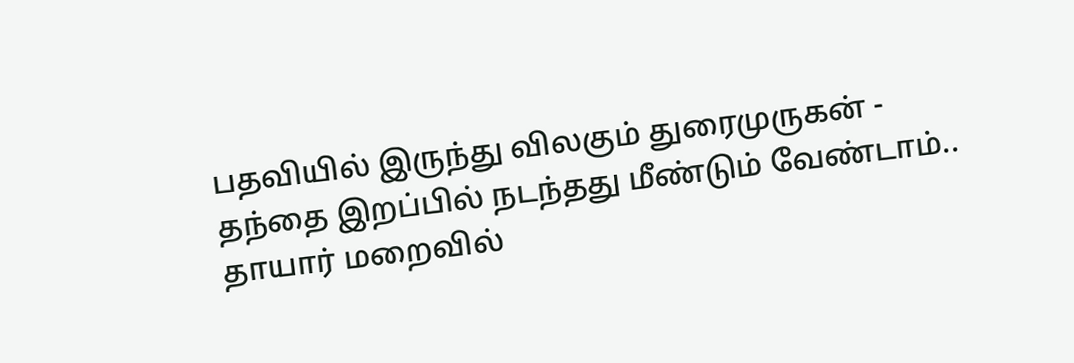பதவியில் இருந்து விலகும் துரைமுருகன் -
தந்தை இறப்பில் நடந்தது மீண்டும் வேண்டாம்.. தாயார் மறைவில்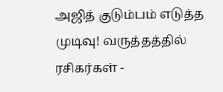அஜித் குடும்பம் எடுத்த முடிவு! வருத்தத்தில் ரசிகர்கள் -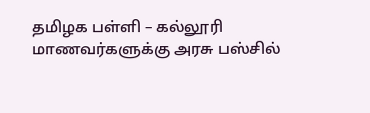தமிழக பள்ளி – கல்லூரி மாணவர்களுக்கு அரசு பஸ்சில்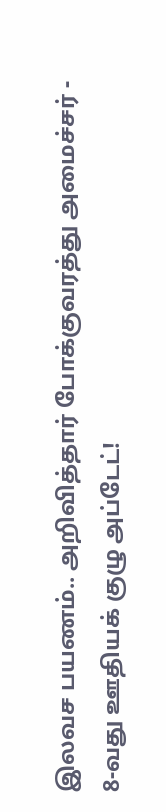இலவச பயணம்.. அறிவித்தார் போக்குவரத்து அமைச்சர் -
8-வது ஊதியக் குழு அப்டேட்!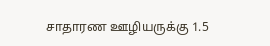சாதாரண ஊழியருக்கு 1.5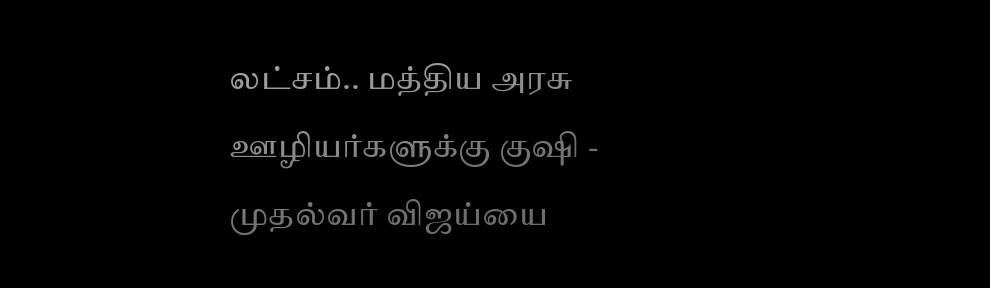லட்சம்.. மத்திய அரசு ஊழியர்களுக்கு குஷி -
முதல்வர் விஜய்யை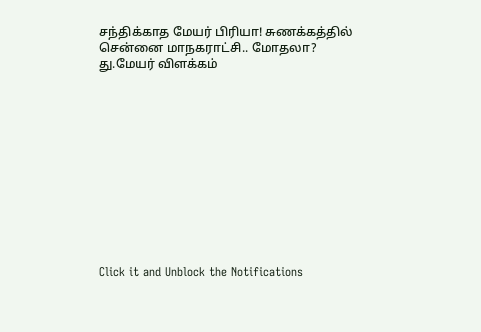சந்திக்காத மேயர் பிரியா! சுணக்கத்தில் சென்னை மாநகராட்சி.. மோதலா? து.மேயர் விளக்கம்












Click it and Unblock the Notifications